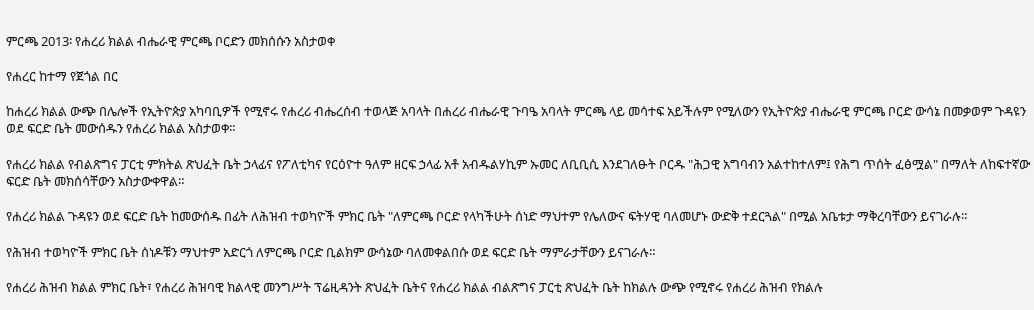ምርጫ 2013፡ የሐረሪ ክልል ብሔራዊ ምርጫ ቦርድን መክሰሱን አስታወቀ

የሐረር ከተማ የጀጎል በር

ከሐረሪ ክልል ውጭ በሌሎች የኢትዮጵያ አካባቢዎች የሚኖሩ የሐረሪ ብሔረሰብ ተወላጅ አባላት በሐረሪ ብሔራዊ ጉባዔ አባላት ምርጫ ላይ መሳተፍ አይችሉም የሚለውን የኢትዮጵያ ብሔራዊ ምርጫ ቦርድ ውሳኔ በመቃወም ጉዳዩን ወደ ፍርድ ቤት መውሰዱን የሐረሪ ክልል አስታወቀ።

የሐረሪ ክልል የብልጽግና ፓርቲ ምክትል ጽህፈት ቤት ኃላፊና የፖለቲካና የርዕዮተ ዓለም ዘርፍ ኃላፊ አቶ አብዱልሃኪም ኡመር ለቢቢሲ እንደገለፁት ቦርዱ "ሕጋዊ አግባብን አልተከተለም፤ የሕግ ጥሰት ፈፅሟል" በማለት ለከፍተኛው ፍርድ ቤት መክሰሳቸውን አስታውቀዋል።

የሐረሪ ክልል ጉዳዩን ወደ ፍርድ ቤት ከመውሰዱ በፊት ለሕዝብ ተወካዮች ምክር ቤት "ለምርጫ ቦርድ የላካችሁት ሰነድ ማህተም የሌለውና ፍትሃዊ ባለመሆኑ ውድቅ ተደርጓል" በሚል አቤቱታ ማቅረባቸውን ይናገራሉ።

የሕዝብ ተወካዮች ምክር ቤት ሰነዶቹን ማህተም አድርጎ ለምርጫ ቦርድ ቢልክም ውሳኔው ባለመቀልበሱ ወደ ፍርድ ቤት ማምራታቸውን ይናገራሉ።

የሐረሪ ሕዝብ ክልል ምክር ቤት፣ የሐረሪ ሕዝባዊ ክልላዊ መንግሥት ፕሬዚዳንት ጽህፈት ቤትና የሐረሪ ክልል ብልጽግና ፓርቲ ጽህፈት ቤት ከክልሉ ውጭ የሚኖሩ የሐረሪ ሕዝብ የክልሉ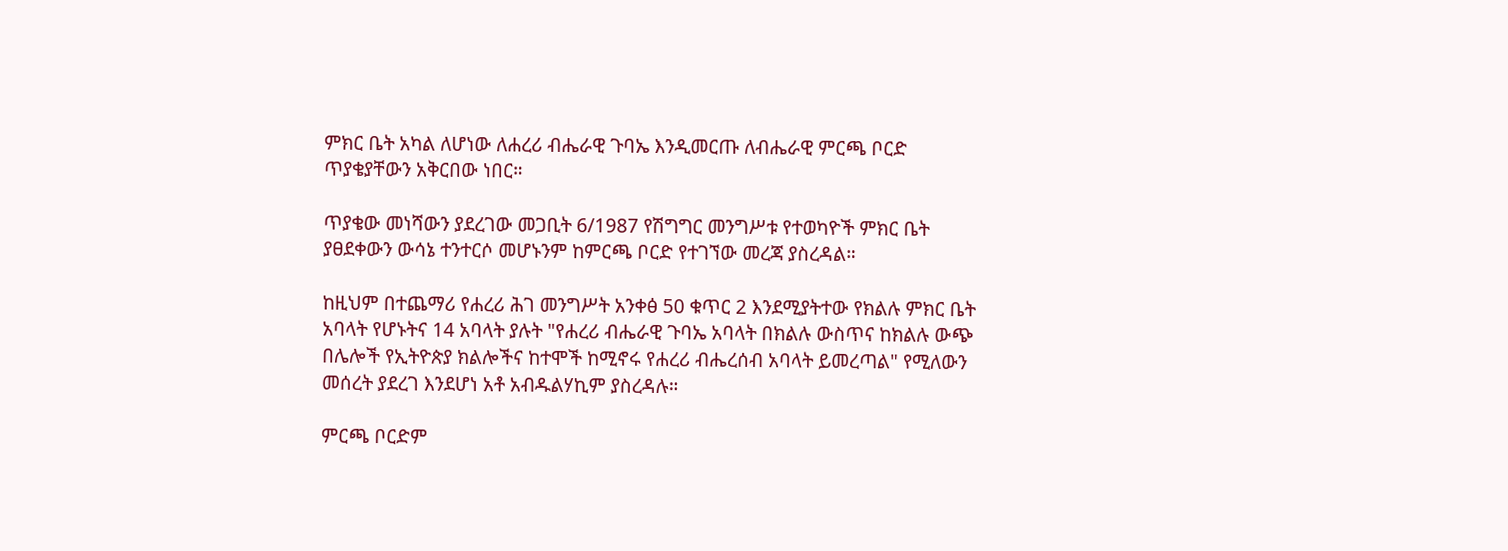ምክር ቤት አካል ለሆነው ለሐረሪ ብሔራዊ ጉባኤ እንዲመርጡ ለብሔራዊ ምርጫ ቦርድ ጥያቄያቸውን አቅርበው ነበር።

ጥያቄው መነሻውን ያደረገው መጋቢት 6/1987 የሽግግር መንግሥቱ የተወካዮች ምክር ቤት ያፀደቀውን ውሳኔ ተንተርሶ መሆኑንም ከምርጫ ቦርድ የተገኘው መረጃ ያስረዳል።

ከዚህም በተጨማሪ የሐረሪ ሕገ መንግሥት አንቀፅ 50 ቁጥር 2 እንደሚያትተው የክልሉ ምክር ቤት አባላት የሆኑትና 14 አባላት ያሉት "የሐረሪ ብሔራዊ ጉባኤ አባላት በክልሉ ውስጥና ከክልሉ ውጭ በሌሎች የኢትዮጵያ ክልሎችና ከተሞች ከሚኖሩ የሐረሪ ብሔረሰብ አባላት ይመረጣል" የሚለውን መሰረት ያደረገ እንደሆነ አቶ አብዱልሃኪም ያስረዳሉ።

ምርጫ ቦርድም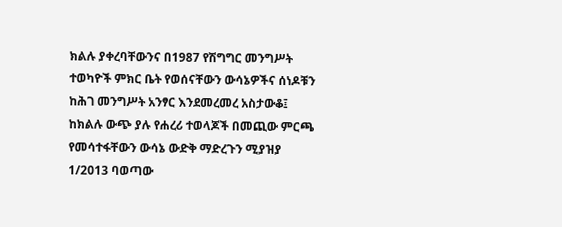ክልሉ ያቀረባቸውንና በ1987 የሽግግር መንግሥት ተወካዮች ምክር ቤት የወሰናቸውን ውሳኔዎችና ሰነዶቹን ከሕገ መንግሥት አንፃር እንደመረመረ አስታውቆ፤ ከክልሉ ውጭ ያሉ የሐረሪ ተወላጆች በመጪው ምርጫ የመሳተፋቸውን ውሳኔ ውድቅ ማድረጉን ሚያዝያ 1/2013 ባወጣው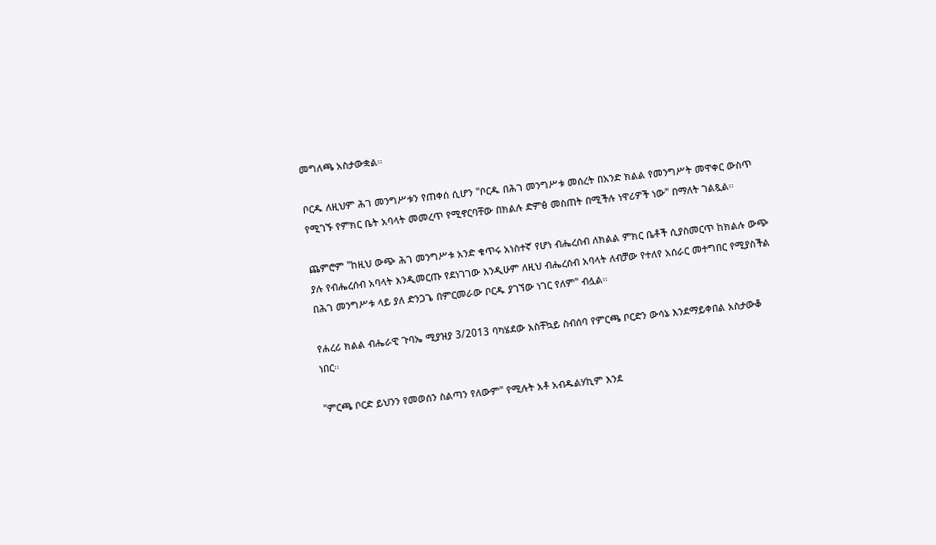መግለጫ አስታውቋል።

ቦርዱ ለዚህም ሕገ መንግሥቱን የጠቀሰ ሲሆን "ቦርዱ በሕገ መንግሥቱ መሰረት በአንድ ክልል የመንግሥት መዋቀር ውስጥ የሚገኙ የምክር ቤት አባላት መመረጥ የሚኖርባቸው በክልሉ ድምፅ መስጠት በሚችሉ ነዋሪዎች ነው" በማለት ገልጿል።

ጨምሮም "ከዚህ ውጭ ሕገ መንግሥቱ አንድ ቁጥሩ አነስተኛ የሆነ ብሔረሰብ ለክልል ምክር ቤቶች ሲያስመርጥ ከክልሉ ውጭ ያሉ የብሔረሰብ አባላት እንዲመርጡ የደነገገው እንዲሁም ለዚህ ብሔረሰብ አባላት ለብቻው የተለየ አሰራር መተግበር የሚያስችል በሕገ መንግሥቱ ላይ ያለ ድንጋጌ በምርመራው ቦርዱ ያገኘው ነገር የለም" ብሏል።

የሐረሪ ክልል ብሔራዊ ጉባኤ ሚያዝያ 3/2013 ባካሄደው አስቸኳይ ስብሰባ የምርጫ ቦርድን ውሳኔ እንደማይቀበል አስታውቆ ነበር።

"ምርጫ ቦርድ ይህንን የመወሰን ስልጣን የለውም" የሚሉት አቶ አብዱልሃኪም እንደ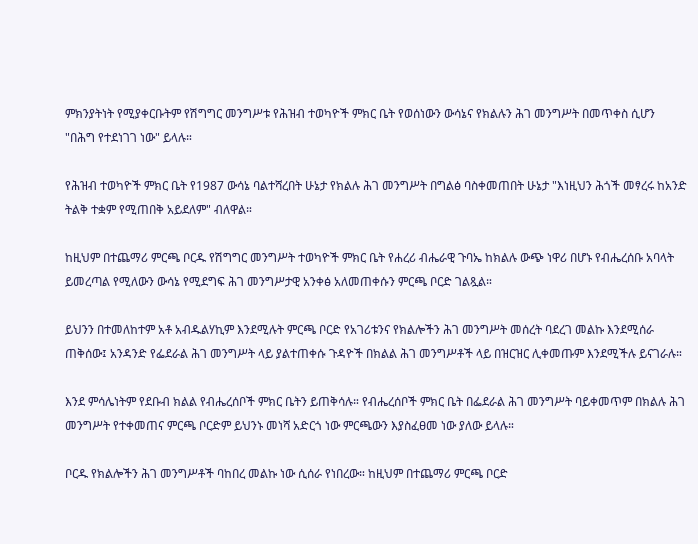ምክንያትነት የሚያቀርቡትም የሽግግር መንግሥቱ የሕዝብ ተወካዮች ምክር ቤት የወሰነውን ውሳኔና የክልሉን ሕገ መንግሥት በመጥቀስ ሲሆን "በሕግ የተደነገገ ነው" ይላሉ።

የሕዝብ ተወካዮች ምክር ቤት የ1987 ውሳኔ ባልተሻረበት ሁኔታ የክልሉ ሕገ መንግሥት በግልፅ ባስቀመጠበት ሁኔታ "እነዚህን ሕጎች መፃረሩ ከአንድ ትልቅ ተቋም የሚጠበቅ አይደለም" ብለዋል።

ከዚህም በተጨማሪ ምርጫ ቦርዱ የሽግግር መንግሥት ተወካዮች ምክር ቤት የሐረሪ ብሔራዊ ጉባኤ ከክልሉ ውጭ ነዋሪ በሆኑ የብሔረሰቡ አባላት ይመረጣል የሚለውን ውሳኔ የሚደግፍ ሕገ መንግሥታዊ አንቀፅ አለመጠቀሱን ምርጫ ቦርድ ገልጿል።

ይህንን በተመለከተም አቶ አብዱልሃኪም እንደሚሉት ምርጫ ቦርድ የአገሪቱንና የክልሎችን ሕገ መንግሥት መሰረት ባደረገ መልኩ እንደሚሰራ ጠቅሰው፤ አንዳንድ የፌደራል ሕገ መንግሥት ላይ ያልተጠቀሱ ጉዳዮች በክልል ሕገ መንግሥቶች ላይ በዝርዝር ሊቀመጡም እንደሚችሉ ይናገራሉ።

እንደ ምሳሌነትም የደቡብ ክልል የብሔረሰቦች ምክር ቤትን ይጠቅሳሉ። የብሔረሰቦች ምክር ቤት በፌደራል ሕገ መንግሥት ባይቀመጥም በክልሉ ሕገ መንግሥት የተቀመጠና ምርጫ ቦርድም ይህንኑ መነሻ አድርጎ ነው ምርጫውን እያስፈፀመ ነው ያለው ይላሉ።

ቦርዱ የክልሎችን ሕገ መንግሥቶች ባከበረ መልኩ ነው ሲሰራ የነበረው። ከዚህም በተጨማሪ ምርጫ ቦርድ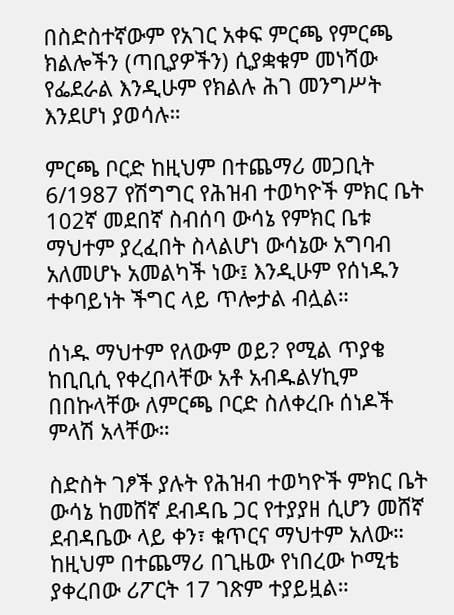በስድስተኛውም የአገር አቀፍ ምርጫ የምርጫ ክልሎችን (ጣቢያዎችን) ሲያቋቁም መነሻው የፌደራል እንዲሁም የክልሉ ሕገ መንግሥት እንደሆነ ያወሳሉ።

ምርጫ ቦርድ ከዚህም በተጨማሪ መጋቢት 6/1987 የሽግግር የሕዝብ ተወካዮች ምክር ቤት 102ኛ መደበኛ ስብሰባ ውሳኔ የምክር ቤቱ ማህተም ያረፈበት ስላልሆነ ውሳኔው አግባብ አለመሆኑ አመልካች ነው፤ እንዲሁም የሰነዱን ተቀባይነት ችግር ላይ ጥሎታል ብሏል።

ሰነዱ ማህተም የለውም ወይ? የሚል ጥያቄ ከቢቢሲ የቀረበላቸው አቶ አብዱልሃኪም በበኩላቸው ለምርጫ ቦርድ ስለቀረቡ ሰነዶች ምላሽ አላቸው።

ስድስት ገፆች ያሉት የሕዝብ ተወካዮች ምክር ቤት ውሳኔ ከመሸኛ ደብዳቤ ጋር የተያያዘ ሲሆን መሸኛ ደብዳቤው ላይ ቀን፣ ቁጥርና ማህተም አለው። ከዚህም በተጨማሪ በጊዜው የነበረው ኮሚቴ ያቀረበው ሪፖርት 17 ገጽም ተያይዟል።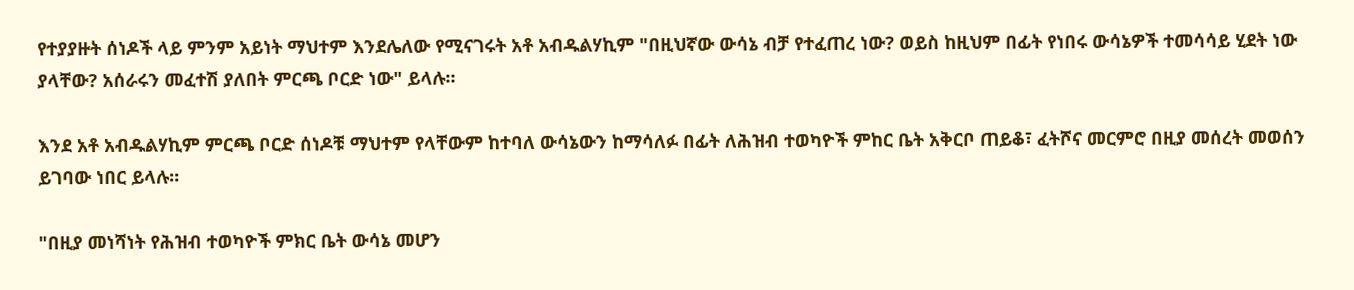የተያያዙት ሰነዶች ላይ ምንም አይነት ማህተም እንደሌለው የሚናገሩት አቶ አብዱልሃኪም "በዚህኛው ውሳኔ ብቻ የተፈጠረ ነው? ወይስ ከዚህም በፊት የነበሩ ውሳኔዎች ተመሳሳይ ሂደት ነው ያላቸው? አሰራሩን መፈተሽ ያለበት ምርጫ ቦርድ ነው" ይላሉ።

እንደ አቶ አብዱልሃኪም ምርጫ ቦርድ ሰነዶቹ ማህተም የላቸውም ከተባለ ውሳኔውን ከማሳለፉ በፊት ለሕዝብ ተወካዮች ምከር ቤት አቅርቦ ጠይቆ፣ ፈትሾና መርምሮ በዚያ መሰረት መወሰን ይገባው ነበር ይላሉ።

"በዚያ መነሻነት የሕዝብ ተወካዮች ምክር ቤት ውሳኔ መሆን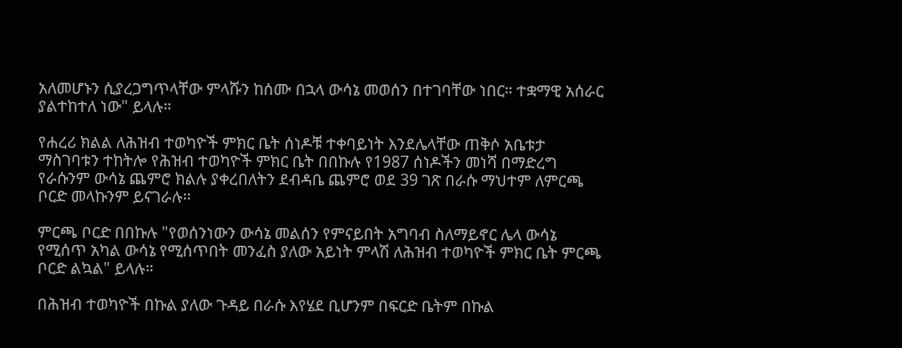አለመሆኑን ሲያረጋግጥላቸው ምላሹን ከሰሙ በኋላ ውሳኔ መወሰን በተገባቸው ነበር። ተቋማዊ አሰራር ያልተከተለ ነው" ይላሉ።

የሐረሪ ክልል ለሕዝብ ተወካዮች ምክር ቤት ሰነዶቹ ተቀባይነት እንደሌላቸው ጠቅሶ አቤቱታ ማስገባቱን ተከትሎ የሕዝብ ተወካዮች ምክር ቤት በበኩሉ የ1987 ሰነዶችን መነሻ በማድረግ የራሱንም ውሳኔ ጨምሮ ክልሉ ያቀረበለትን ደብዳቤ ጨምሮ ወደ 39 ገጽ በራሱ ማህተም ለምርጫ ቦርድ መላኩንም ይናገራሉ።

ምርጫ ቦርድ በበኩሉ "የወሰንነውን ውሳኔ መልሰን የምናይበት አግባብ ስለማይኖር ሌላ ውሳኔ የሚሰጥ አካል ውሳኔ የሚሰጥበት መንፈስ ያለው አይነት ምላሽ ለሕዝብ ተወካዮች ምክር ቤት ምርጫ ቦርድ ልኳል" ይላሉ።

በሕዝብ ተወካዮች በኩል ያለው ጉዳይ በራሱ እየሄደ ቢሆንም በፍርድ ቤትም በኩል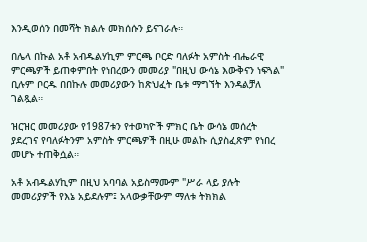እንዲወሰን በመሻት ክልሉ መክሰሱን ይናገራሉ።

በሌላ በኩል አቶ አብዱልሃኪም ምርጫ ቦርድ ባለፉት አምስት ብሔራዊ ምርጫዎች ይጠቀምበት የነበረውን መመሪያ "በዚህ ውሳኔ እውቅናን ነፍጓል" ቢሉም ቦርዱ በበኩሉ መመሪያውን ከጽህፈት ቤቱ ማግኘት እንዳልቻለ ገልጿል።

ዝርዝር መመሪያው የ1987ቱን የተወካዮች ምክር ቤት ውሳኔ መሰረት ያደረገና የባለፉትንም አምስት ምርጫዎች በዚሁ መልኩ ሲያስፈጽም የነበረ መሆኑ ተጠቅሷል።

አቶ አብዱልሃኪም በዚህ አባባል አይስማሙም "ሥራ ላይ ያሉት መመሪያዎች የእኔ አይደሉም፤ አላውቃቸውም ማለቱ ትክክል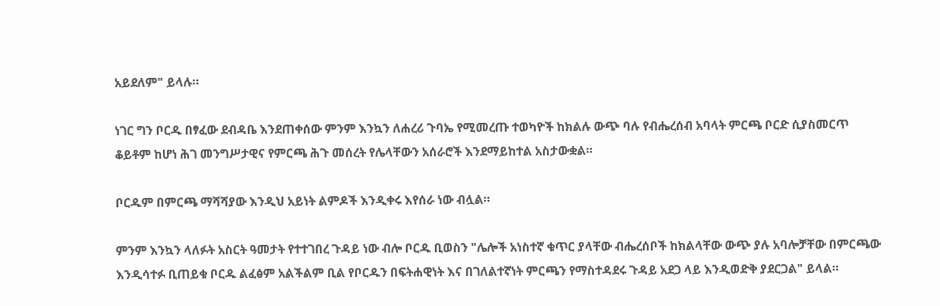አይደለም" ይላሉ።

ነገር ግን ቦርዱ በፃፈው ደብዳቤ እንደጠቀሰው ምንም እንኳን ለሐረሪ ጉባኤ የሚመረጡ ተወካዮች ከክልሉ ውጭ ባሉ የብሔረሰብ አባላት ምርጫ ቦርድ ሲያስመርጥ ቆይቶም ከሆነ ሕገ መንግሥታዊና የምርጫ ሕጉ መሰረት የሌላቸውን አሰራሮች እንደማይከተል አስታውቋል።

ቦርዱም በምርጫ ማሻሻያው እንዲህ አይነት ልምዶች እንዲቀሩ እየሰራ ነው ብሏል።

ምንም እንኳን ላለፉት አስርት ዓመታት የተተገበረ ጉዳይ ነው ብሎ ቦርዱ ቢወስን "ሌሎች አነስተኛ ቁጥር ያላቸው ብሔረሰቦች ከክልላቸው ውጭ ያሉ አባሎቻቸው በምርጫው እንዲሳተፉ ቢጠይቁ ቦርዱ ልፈፅም አልችልም ቢል የቦርዱን በፍትሐዊነት እና በገለልተኛነት ምርጫን የማስተዳደሩ ጉዳይ አደጋ ላይ እንዲወድቅ ያደርጋል" ይላል።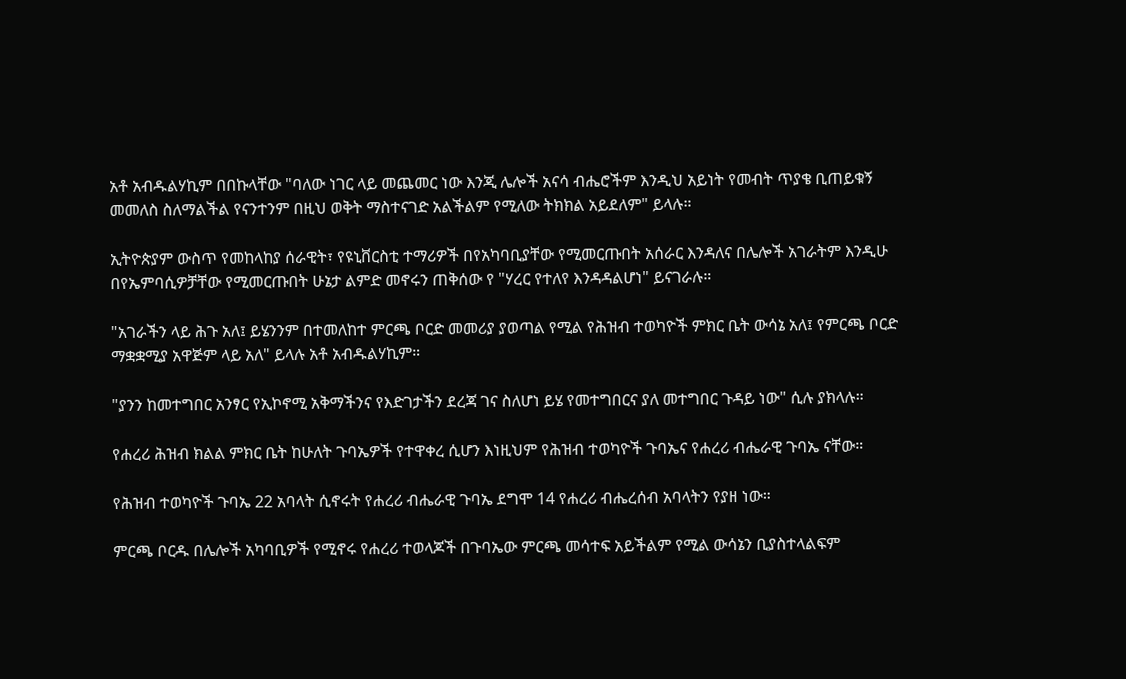አቶ አብዱልሃኪም በበኩላቸው "ባለው ነገር ላይ መጨመር ነው እንጂ ሌሎች አናሳ ብሔሮችም እንዲህ አይነት የመብት ጥያቄ ቢጠይቁኝ መመለስ ስለማልችል የናንተንም በዚህ ወቅት ማስተናገድ አልችልም የሚለው ትክክል አይደለም" ይላሉ።

ኢትዮጵያም ውስጥ የመከላከያ ሰራዊት፣ የዩኒቨርስቲ ተማሪዎች በየአካባቢያቸው የሚመርጡበት አሰራር እንዳለና በሌሎች አገራትም እንዲሁ በየኤምባሲዎቻቸው የሚመርጡበት ሁኔታ ልምድ መኖሩን ጠቅሰው የ "ሃረር የተለየ እንዳዳልሆነ" ይናገራሉ።

"አገራችን ላይ ሕጉ አለ፤ ይሄንንም በተመለከተ ምርጫ ቦርድ መመሪያ ያወጣል የሚል የሕዝብ ተወካዮች ምክር ቤት ውሳኔ አለ፤ የምርጫ ቦርድ ማቋቋሚያ አዋጅም ላይ አለ" ይላሉ አቶ አብዱልሃኪም።

"ያንን ከመተግበር አንፃር የኢኮኖሚ አቅማችንና የእድገታችን ደረጃ ገና ስለሆነ ይሄ የመተግበርና ያለ መተግበር ጉዳይ ነው" ሲሉ ያክላሉ።

የሐረሪ ሕዝብ ክልል ምክር ቤት ከሁለት ጉባኤዎች የተዋቀረ ሲሆን እነዚህም የሕዝብ ተወካዮች ጉባኤና የሐረሪ ብሔራዊ ጉባኤ ናቸው።

የሕዝብ ተወካዮች ጉባኤ 22 አባላት ሲኖሩት የሐረሪ ብሔራዊ ጉባኤ ደግሞ 14 የሐረሪ ብሔረሰብ አባላትን የያዘ ነው።

ምርጫ ቦርዱ በሌሎች አካባቢዎች የሚኖሩ የሐረሪ ተወላጆች በጉባኤው ምርጫ መሳተፍ አይችልም የሚል ውሳኔን ቢያስተላልፍም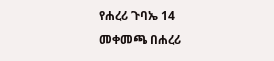የሐረሪ ጉባኤ 14 መቀመጫ በሐረሪ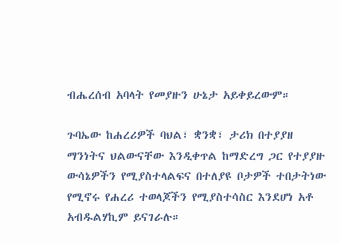ብሔረሰብ አባላት የመያዙን ሁኔታ አይቀይረውም።

ጉባኤው ከሐረሪዎች ባህል፣ ቋንቋ፣ ታሪክ በተያያዘ ማንነትና ህልውናቸው እንዲቀጥል ከማድረግ ጋር የተያያዙ ውሳኔዎችን የሚያስተላልፍና በተለያዩ ቦታዎች ተበታትነው የሚኖሩ የሐረሪ ተወላጆችን የሚያስተሳስር እንደሆነ አቶ አብዱልሃኪም ይናገራሉ።